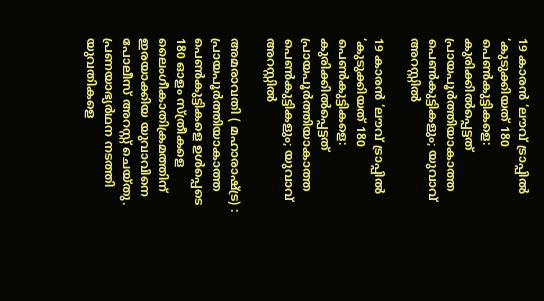19 കാരന്‍ ‘ലൗവ് ട്രാപ്പില്‍ ‘കുടുക്കിയത് 180 പെണ്‍കുട്ടികളെ: കുരിക്കില്‍പ്പെട്ടത് പ്രായപൂര്‍ത്തിയാകാത്ത പെണ്‍കുട്ടികളും; യുവാവ് അറസ്റ്റില്‍

19 കാരന്‍ ‘ലൗവ് ട്രാപ്പില്‍ ‘കുടുക്കിയത് 180 പെണ്‍കുട്ടികളെ: കുരിക്കില്‍പ്പെട്ടത് പ്രായപൂര്‍ത്തിയാകാത്ത പെണ്‍കുട്ടികളും; യുവാവ് അറസ്റ്റില്‍

അമരാവതി ( മഹാരാഷ്ട്ര) : പ്രായപൂര്‍ത്തിയാകാത്ത പെണ്‍കുട്ടികളെ ഉള്‍പ്പെടെ 180 ഓളം സ്ത്രീകളെ ലൈംഗീകാതിക്രമത്തിന് ഇരയാക്കിയ യുവാവിനെ പോലീസ് അറസ്റ്റ് ചെയ്തു. പ്രണയാഭ്യര്‍ഥന നടത്തി യുവതികളെ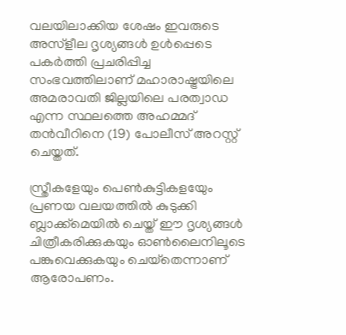വലയിലാക്കിയ ശേഷം ഇവരുടെ അസ്‌ളീല ദൃശ്യങ്ങള്‍ ഉള്‍പ്പെടെ പകര്‍ത്തി പ്രചരിപ്പിച്ച സംഭവത്തിലാണ് മഹാരാഷ്ട്രയിലെ അമരാവതി ജില്ലയിലെ പരത്വാഡ എന്ന സ്ഥലത്തെ അഹമ്മദ് തന്‍വീറിനെ (19) പോലീസ് അറസ്റ്റ് ചെയ്തത്.

സ്ത്രീകളേയും പെണ്‍കുട്ടികളയേും പ്രണയ വലയത്തില്‍ കുടുക്കി ബ്ലാക്ക്‌മെയില്‍ ചെയ്ത് ഈ ദൃശ്യങ്ങള്‍ ചിത്രീകരിക്കുകയും ഓണ്‍ലൈനിലൂടെ പങ്കുവെക്കുകയും ചെയ്‌തെന്നാണ് ആരോപണം.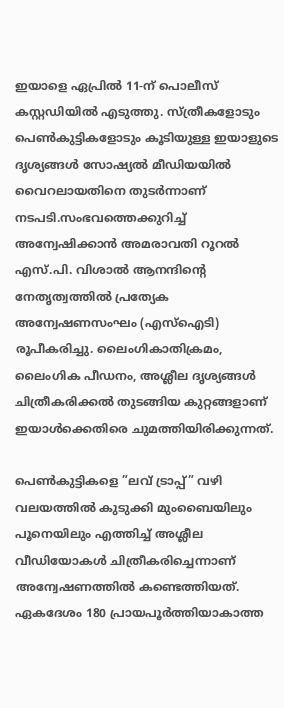ഇയാളെ ഏപ്രില്‍ 11-ന് പൊലീസ് കസ്റ്റഡിയില്‍ എടുത്തു. സ്ത്രീകളോടും പെണ്‍കുട്ടികളോടും കൂടിയുള്ള ഇയാളുടെ ദൃശ്യങ്ങള്‍ സോഷ്യല്‍ മീഡിയയില്‍ വൈറലായതിനെ തുടര്‍ന്നാണ് നടപടി.സംഭവത്തെക്കുറിച്ച് അന്വേഷിക്കാന്‍ അമരാവതി റൂറല്‍ എസ്.പി. വിശാല്‍ ആനന്ദിന്റെ നേതൃത്വത്തില്‍ പ്രത്യേക അന്വേഷണസംഘം (എസ്‌ഐടി) രൂപീകരിച്ചു. ലൈംഗികാതിക്രമം, ലൈംഗിക പീഡനം, അശ്ലീല ദൃശ്യങ്ങള്‍ ചിത്രീകരിക്കല്‍ തുടങ്ങിയ കുറ്റങ്ങളാണ് ഇയാള്‍ക്കെതിരെ ചുമത്തിയിരിക്കുന്നത്.

പെണ്‍കുട്ടികളെ ”ലവ് ട്രാപ്പ്” വഴി വലയത്തില്‍ കുടുക്കി മുംബൈയിലും പൂനെയിലും എത്തിച്ച് അശ്ലീല വീഡിയോകള്‍ ചിത്രീകരിച്ചെന്നാണ് അന്വേഷണത്തില്‍ കണ്ടെത്തിയത്. ഏകദേശം 180 പ്രായപൂര്‍ത്തിയാകാത്ത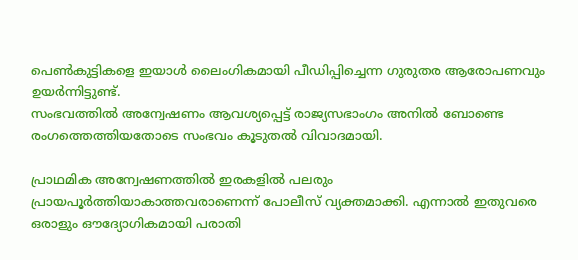പെണ്‍കുട്ടികളെ ഇയാള്‍ ലൈംഗികമായി പീഡിപ്പിച്ചെന്ന ഗുരുതര ആരോപണവും ഉയര്‍ന്നിട്ടുണ്ട്.
സംഭവത്തില്‍ അന്വേഷണം ആവശ്യപ്പെട്ട് രാജ്യസഭാംഗം അനില്‍ ബോണ്ടെ രംഗത്തെത്തിയതോടെ സംഭവം കൂടുതല്‍ വിവാദമായി.

പ്രാഥമിക അന്വേഷണത്തില്‍ ഇരകളില്‍ പലരും പ്രായപൂര്‍ത്തിയാകാത്തവരാണെന്ന് പോലീസ് വ്യക്തമാക്കി. എന്നാല്‍ ഇതുവരെ ഒരാളും ഔദ്യോഗികമായി പരാതി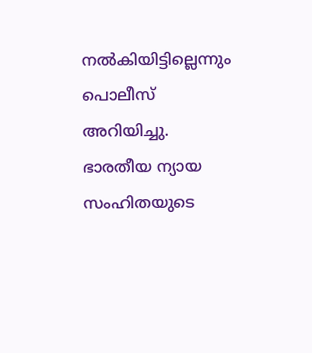നല്‍കിയിട്ടില്ലെന്നും പൊലീസ് അറിയിച്ചു. ഭാരതീയ ന്യായ സംഹിതയുടെ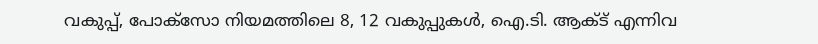വകുപ്പ്, പോക്‌സോ നിയമത്തിലെ 8, 12 വകുപ്പുകള്‍, ഐ.ടി. ആക്ട് എന്നിവ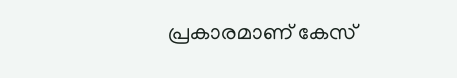പ്രകാരമാണ് കേസ്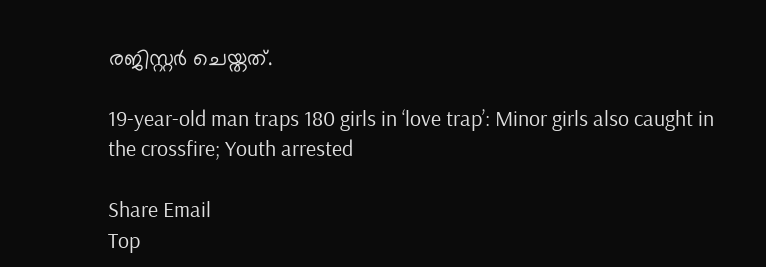രജിസ്റ്റര്‍ ചെയ്തത്.

19-year-old man traps 180 girls in ‘love trap’: Minor girls also caught in the crossfire; Youth arrested

Share Email
Top